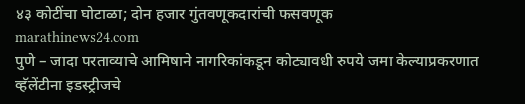४३ कोटींचा घोटाळा; दोन हजार गुंतवणूकदारांची फसवणूक
marathinews24.com
पुणे – जादा परताव्याचे आमिषाने नागरिकांकडून कोट्यावधी रुपये जमा केल्याप्रकरणात व्हॅलेंटीना इडस्ट्रीजचे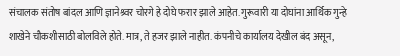संचालक संतोष बांदल आणि ज्ञानेश्र्वर चोरगे हे दोघे फरार झाले आहेत. गुरूवारी या दोघांना आर्थिक गुन्हे शाखेने चौकशीसाठी बोलविले होते. मात्र, ते हजर झाले नाहीत. कंपनीचे कार्यालय देखील बंद असून,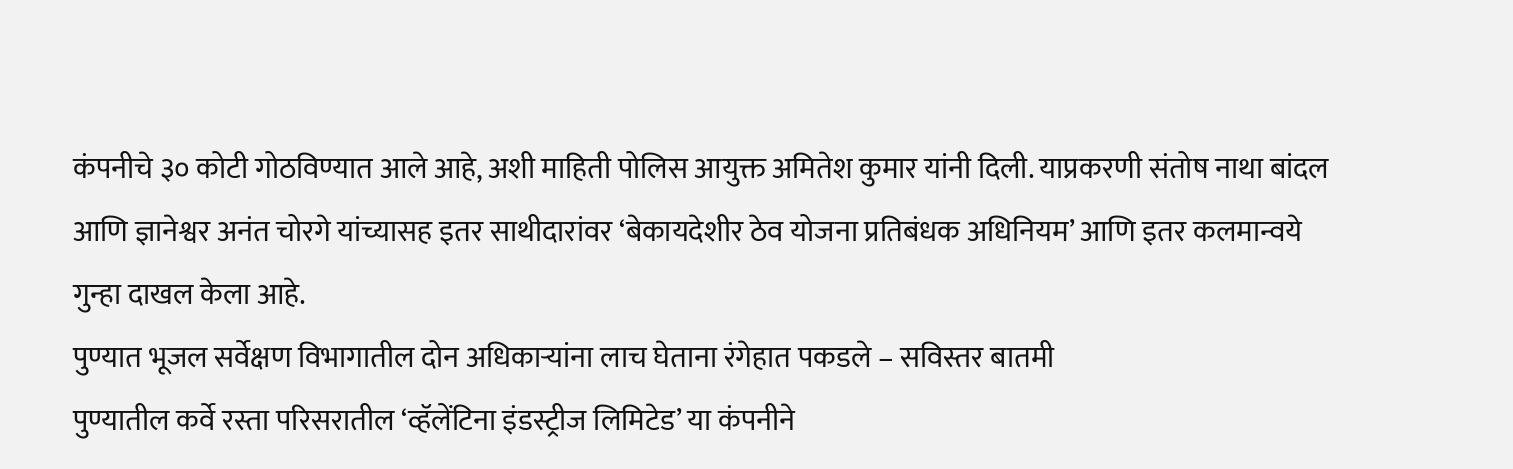कंपनीचे ३० कोटी गोठविण्यात आले आहे, अशी माहिती पोलिस आयुक्त अमितेश कुमार यांनी दिली. याप्रकरणी संतोष नाथा बांदल आणि ज्ञानेश्वर अनंत चोरगे यांच्यासह इतर साथीदारांवर ‘बेकायदेशीर ठेव योजना प्रतिबंधक अधिनियम’ आणि इतर कलमान्वये गुन्हा दाखल केला आहे.
पुण्यात भूजल सर्वेक्षण विभागातील दोन अधिकाऱ्यांना लाच घेताना रंगेहात पकडले – सविस्तर बातमी
पुण्यातील कर्वे रस्ता परिसरातील ‘व्हॅलेंटिना इंडस्ट्रीज लिमिटेड’ या कंपनीने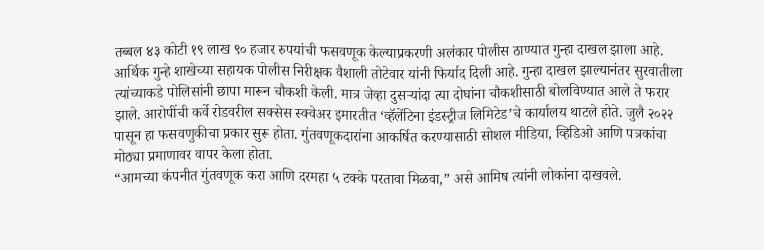तब्बल ४३ कोटी १९ लाख ९० हजार रुपयांची फसवणूक केल्याप्रकरणी अलंकार पोलीस ठाण्यात गुन्हा दाखल झाला आहे. आर्थिक गुन्हे शाखेच्या सहायक पोलीस निरीक्षक वैशाली तोटेवार यांनी फिर्याद दिली आहे. गुन्हा दाखल झाल्यानंतर सुरवातीला त्यांच्याकडे पोलिसांनी छापा मारून चौकशी केली. मात्र जेव्हा दुसऱ्यांदा त्या दोघांना चौकशीसाठी बोलविण्यात आले ते फरार झाले. आरोपींची कर्वे रोडवरील सक्सेस स्क्वेअर इमारतीत ‘व्हॅलेंटिना इंडस्ट्रीज लिमिटेड’चे कार्यालय थाटले होते. जुलै २०२२ पासून हा फसवणुकीचा प्रकार सुरू होता. गुंतवणूकदारांना आकर्षित करण्यासाठी सोशल मीडिया, व्हिडिओ आणि पत्रकांचा मोठ्या प्रमाणावर वापर केला होता.
“आमच्या कंपनीत गुंतवणूक करा आणि दरमहा ५ टक्के परतावा मिळवा,” असे आमिष त्यांनी लोकांना दाखवले.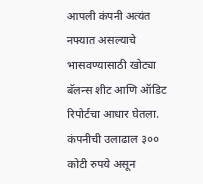आपली कंपनी अत्यंत नफ्यात असल्याचे भासवण्यासाठी खोट्या बॅलन्स शीट आणि ऑडिट रिपोर्टचा आधार घेतला. कंपनीची उलाढाल ३०० कोटी रुपये असून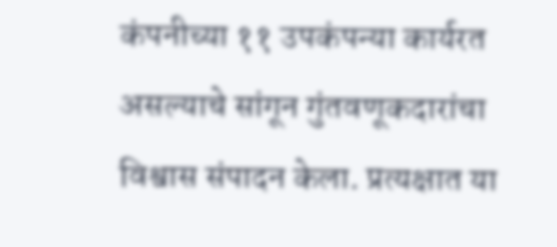कंपनीच्या ११ उपकंपन्या कार्यरत असल्याचे सांगून गुंतवणूकदारांचा विश्वास संपादन केला. प्रत्यक्षात या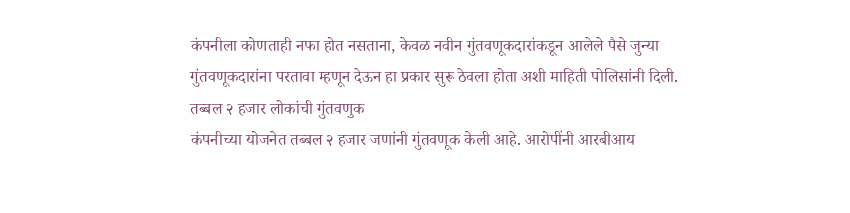कंपनीला कोणताही नफा होत नसताना, केवळ नवीन गुंतवणूकदारांकडून आलेले पैसे जुन्या गुंतवणूकदारांना परतावा म्हणून देऊन हा प्रकार सुरू ठेवला होता अशी माहिती पोलिसांनी दिली.
तब्बल २ हजार लोकांची गुंतवणुक
कंपनीच्या योजनेत तब्बल २ हजार जणांनी गुंतवणूक केली आहे. आरोपींनी आरबीआय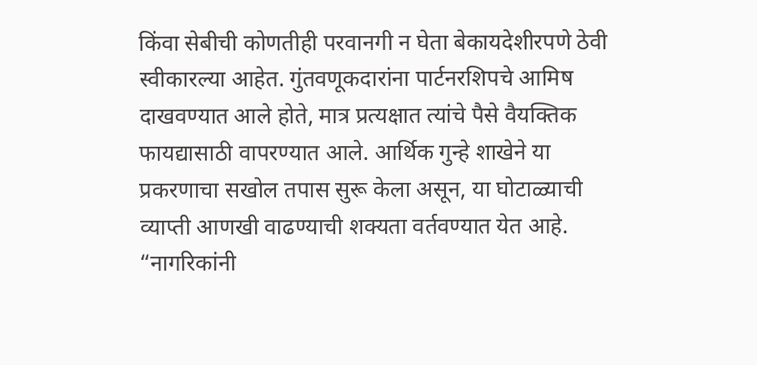किंवा सेबीची कोणतीही परवानगी न घेता बेकायदेशीरपणे ठेवी स्वीकारल्या आहेत. गुंतवणूकदारांना पार्टनरशिपचे आमिष दाखवण्यात आले होते, मात्र प्रत्यक्षात त्यांचे पैसे वैयक्तिक फायद्यासाठी वापरण्यात आले. आर्थिक गुन्हे शाखेने या प्रकरणाचा सखोल तपास सुरू केला असून, या घोटाळ्याची व्याप्ती आणखी वाढण्याची शक्यता वर्तवण्यात येत आहे. “नागरिकांनी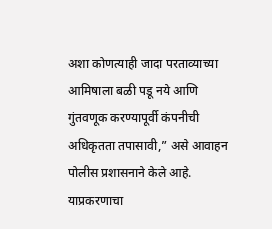अशा कोणत्याही जादा परताव्याच्या आमिषाला बळी पडू नये आणि गुंतवणूक करण्यापूर्वी कंपनीची अधिकृतता तपासावी,” असे आवाहन पोलीस प्रशासनाने केले आहे. याप्रकरणाचा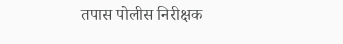तपास पोलीस निरीक्षक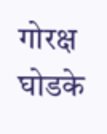गोरक्ष घोडके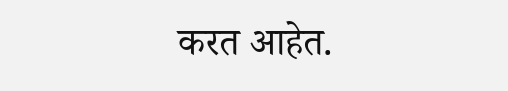करत आहेत.